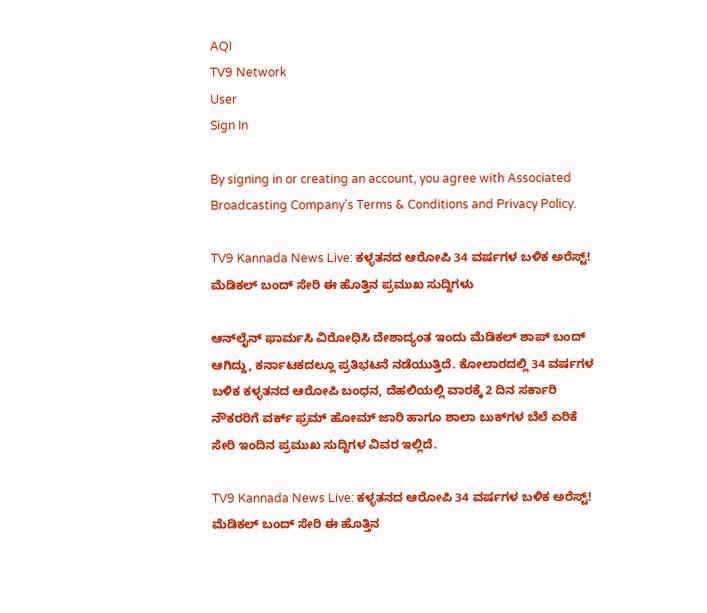AQI
TV9 Network
User
Sign In

By signing in or creating an account, you agree with Associated Broadcasting Company's Terms & Conditions and Privacy Policy.

TV9 Kannada News Live: ಕಳ್ಳತನದ ಆರೋಪಿ 34 ವರ್ಷಗಳ ಬಳಿಕ ಅರೆಸ್ಟ್! ಮೆಡಿಕಲ್ ಬಂದ್ ಸೇರಿ ಈ ಹೊತ್ತಿನ ಪ್ರಮುಖ ಸುದ್ದಿಗಳು

ಆನ್‌ಲೈನ್ ಫಾರ್ಮಸಿ ವಿರೋಧಿಸಿ ದೇಶಾದ್ಯಂತ ಇಂದು ಮೆಡಿಕಲ್ ಶಾಪ್ ಬಂದ್ ಆಗಿದ್ದು, ಕರ್ನಾಟಕದಲ್ಲೂ ಪ್ರತಿಭಟನೆ ನಡೆಯುತ್ತಿದೆ. ಕೋಲಾರದಲ್ಲಿ 34 ವರ್ಷಗಳ ಬಳಿಕ ಕಳ್ಳತನದ ಆರೋಪಿ ಬಂಧನ, ದೆಹಲಿಯಲ್ಲಿ ವಾರಕ್ಕೆ 2 ದಿನ ಸರ್ಕಾರಿ ನೌಕರರಿಗೆ ವರ್ಕ್ ಫ್ರಮ್ ಹೋಮ್ ಜಾರಿ ಹಾಗೂ ಶಾಲಾ ಬುಕ್‌ಗಳ ಬೆಲೆ ಏರಿಕೆ ಸೇರಿ ಇಂದಿನ ಪ್ರಮುಖ ಸುದ್ದಿಗಳ ವಿವರ ಇಲ್ಲಿದೆ.

TV9 Kannada News Live: ಕಳ್ಳತನದ ಆರೋಪಿ 34 ವರ್ಷಗಳ ಬಳಿಕ ಅರೆಸ್ಟ್! ಮೆಡಿಕಲ್ ಬಂದ್ ಸೇರಿ ಈ ಹೊತ್ತಿನ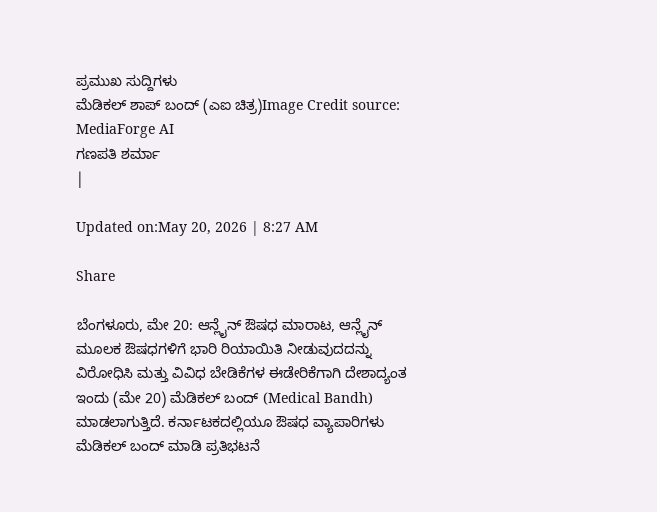ಪ್ರಮುಖ ಸುದ್ದಿಗಳು
ಮೆಡಿಕಲ್ ಶಾಪ್ ಬಂದ್ (ಎಐ ಚಿತ್ರ)Image Credit source: MediaForge AI
ಗಣಪತಿ ಶರ್ಮಾ
|

Updated on:May 20, 2026 | 8:27 AM

Share

ಬೆಂಗಳೂರು, ಮೇ 20: ಆನ್ಲೈನ್ ಔಷಧ ಮಾರಾಟ, ಆನ್ಲೈನ್ ಮೂಲಕ ಔಷಧಗಳಿಗೆ ಭಾರಿ ರಿಯಾಯಿತಿ ನೀಡುವುದದನ್ನು ವಿರೋಧಿಸಿ ಮತ್ತು ವಿವಿಧ ಬೇಡಿಕೆಗಳ ಈಡೇರಿಕೆಗಾಗಿ ದೇಶಾದ್ಯಂತ ಇಂದು (ಮೇ 20) ಮೆಡಿಕಲ್ ಬಂದ್ (Medical Bandh) ಮಾಡಲಾಗುತ್ತಿದೆ. ಕರ್ನಾಟಕದಲ್ಲಿಯೂ ಔಷಧ ವ್ಯಾಪಾರಿಗಳು ಮೆಡಿಕಲ್ ಬಂದ್ ಮಾಡಿ ಪ್ರತಿಭಟನೆ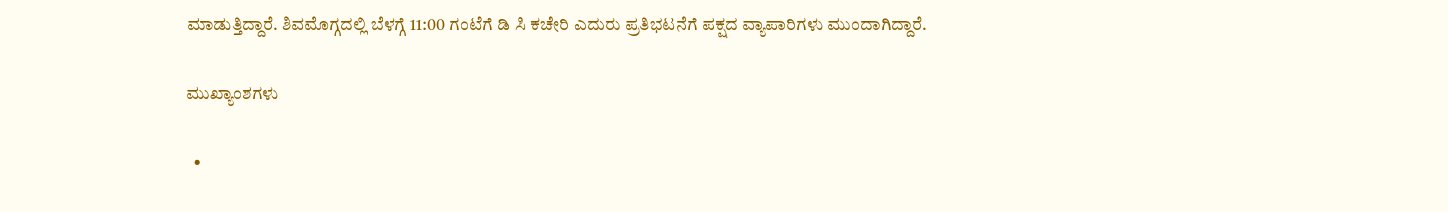ಮಾಡುತ್ತಿದ್ದಾರೆ. ಶಿವಮೊಗ್ಗದಲ್ಲಿ ಬೆಳಗ್ಗೆ 11:00 ಗಂಟೆಗೆ ಡಿ ಸಿ ಕಚೇರಿ ಎದುರು ಪ್ರತಿಭಟನೆಗೆ ಪಕ್ಷದ ವ್ಯಾಪಾರಿಗಳು ಮುಂದಾಗಿದ್ದಾರೆ.

ಮುಖ್ಯಾಂಶಗಳು

  •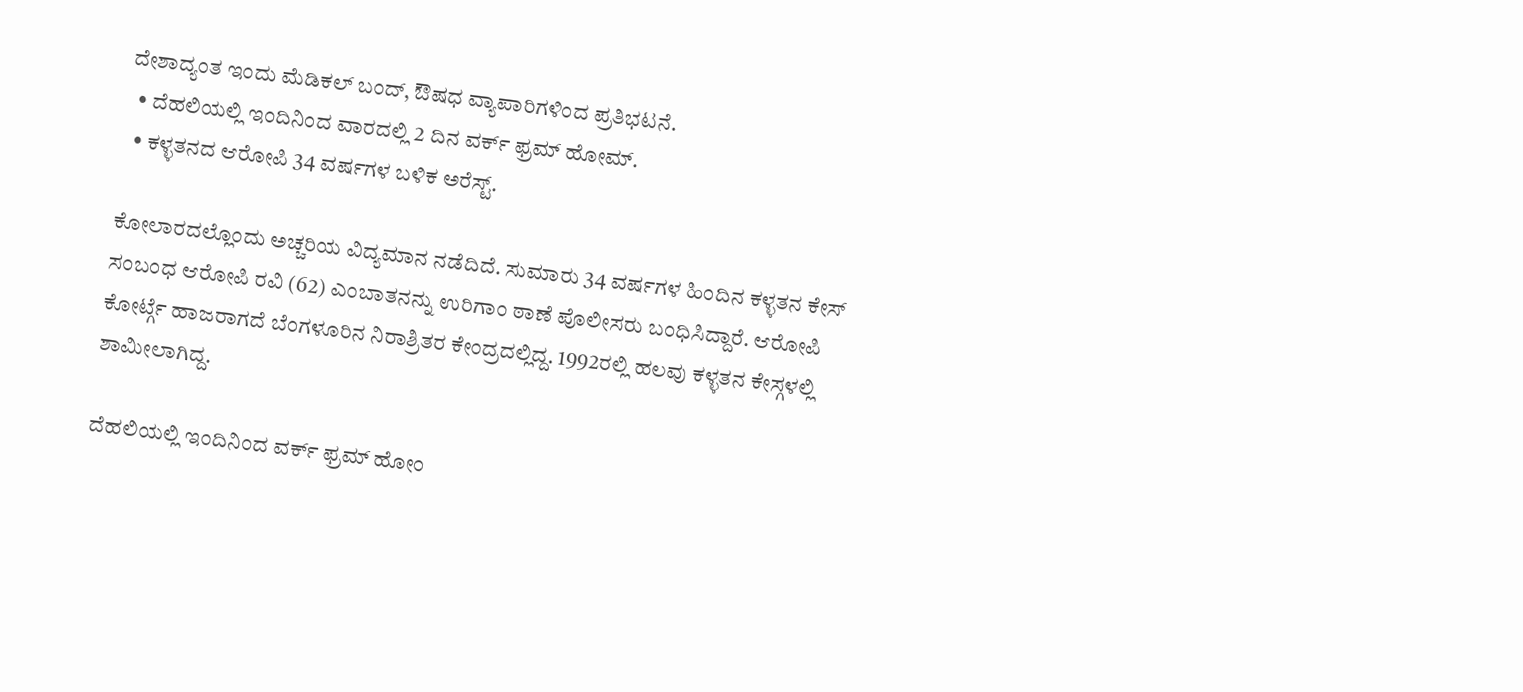ದೇಶಾದ್ಯಂತ ಇಂದು ಮೆಡಿಕಲ್ ಬಂದ್, ಔಷಧ ವ್ಯಾಪಾರಿಗಳಿಂದ ಪ್ರತಿಭಟನೆ.
  • ದೆಹಲಿಯಲ್ಲಿ ಇಂದಿನಿಂದ ವಾರದಲ್ಲಿ 2 ದಿನ ವರ್ಕ್ ಫ್ರಮ್ ಹೋಮ್.
  • ಕಳ್ಳತನದ ಆರೋಪಿ 34 ವರ್ಷಗಳ ಬಳಿಕ ಅರೆಸ್ಟ್.

ಕೋಲಾರದಲ್ಲೊಂದು ಅಚ್ಚರಿಯ ವಿದ್ಯಮಾನ ನಡೆದಿದೆ. ಸುಮಾರು 34 ವರ್ಷಗಳ ಹಿಂದಿನ ಕಳ್ಳತನ ಕೇಸ್ ಸಂಬಂಧ ಆರೋಪಿ ರವಿ (62) ಎಂಬಾತನನ್ನು ಉರಿಗಾಂ ಠಾಣೆ ಪೊಲೀಸರು ಬಂಧಿಸಿದ್ದಾರೆ. ಆರೋಪಿ ಕೋರ್ಟ್ಗೆ ಹಾಜರಾಗದೆ ಬೆಂಗಳೂರಿನ ನಿರಾಶ್ರಿತರ ಕೇಂದ್ರದಲ್ಲಿದ್ದ. 1992ರಲ್ಲಿ ಹಲವು ಕಳ್ಳತನ ಕೇಸ್ಗಳಲ್ಲಿ ಶಾಮೀಲಾಗಿದ್ದ.

ದೆಹಲಿಯಲ್ಲಿ ಇಂದಿನಿಂದ ವರ್ಕ್ ಫ್ರಮ್ ಹೋಂ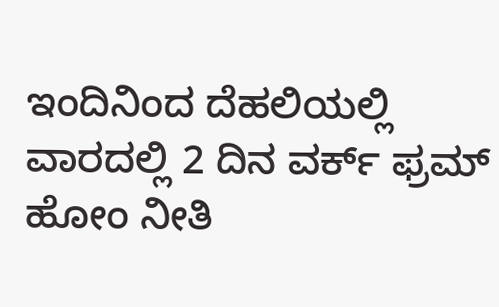ಇಂದಿನಿಂದ ದೆಹಲಿಯಲ್ಲಿ ವಾರದಲ್ಲಿ 2 ದಿನ ವರ್ಕ್ ಫ್ರಮ್ ಹೋಂ ನೀತಿ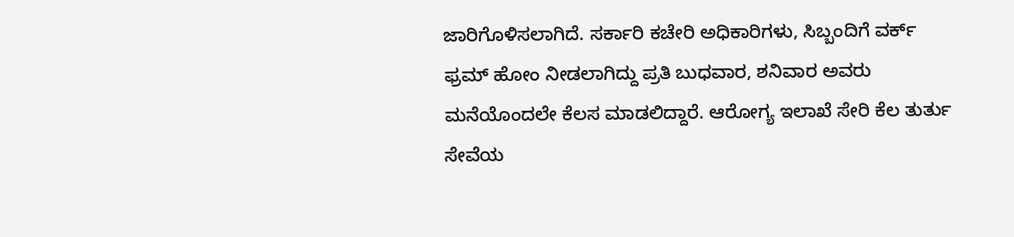ಜಾರಿಗೊಳಿಸಲಾಗಿದೆ. ಸರ್ಕಾರಿ ಕಚೇರಿ ಅಧಿಕಾರಿಗಳು, ಸಿಬ್ಬಂದಿಗೆ ವರ್ಕ್ ಫ್ರಮ್ ಹೋಂ ನೀಡಲಾಗಿದ್ದು ಪ್ರತಿ ಬುಧವಾರ, ಶನಿವಾರ ಅವರು ಮನೆಯೊಂದಲೇ ಕೆಲಸ ಮಾಡಲಿದ್ದಾರೆ. ಆರೋಗ್ಯ ಇಲಾಖೆ ಸೇರಿ ಕೆಲ ತುರ್ತು ಸೇವೆಯ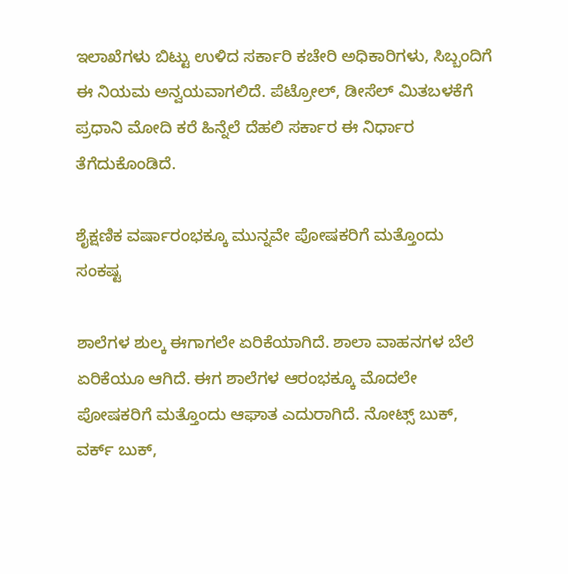ಇಲಾಖೆಗಳು ಬಿಟ್ಟು ಉಳಿದ ಸರ್ಕಾರಿ ಕಚೇರಿ ಅಧಿಕಾರಿಗಳು, ಸಿಬ್ಬಂದಿಗೆ ಈ ನಿಯಮ ಅನ್ವಯವಾಗಲಿದೆ. ಪೆಟ್ರೋಲ್, ಡೀಸೆಲ್ ಮಿತಬಳಕೆಗೆ ಪ್ರಧಾನಿ ಮೋದಿ ಕರೆ ಹಿನ್ನೆಲೆ ದೆಹಲಿ ಸರ್ಕಾರ ಈ ನಿರ್ಧಾರ ತೆಗೆದುಕೊಂಡಿದೆ.

ಶೈಕ್ಷಣಿಕ ವರ್ಷಾರಂಭಕ್ಕೂ ಮುನ್ನವೇ ಪೋಷಕರಿಗೆ ಮತ್ತೊಂದು ಸಂಕಷ್ಟ

ಶಾಲೆಗಳ ಶುಲ್ಕ ಈಗಾಗಲೇ ಏರಿಕೆಯಾಗಿದೆ. ಶಾಲಾ ವಾಹನಗಳ ಬೆಲೆ ಏರಿಕೆಯೂ ಆಗಿದೆ. ಈಗ ಶಾಲೆಗಳ ಆರಂಭಕ್ಕೂ ಮೊದಲೇ ಪೋಷಕರಿಗೆ ಮತ್ತೊಂದು ಆಘಾತ ಎದುರಾಗಿದೆ. ನೋಟ್ಸ್ ಬುಕ್, ವರ್ಕ್ ಬುಕ್,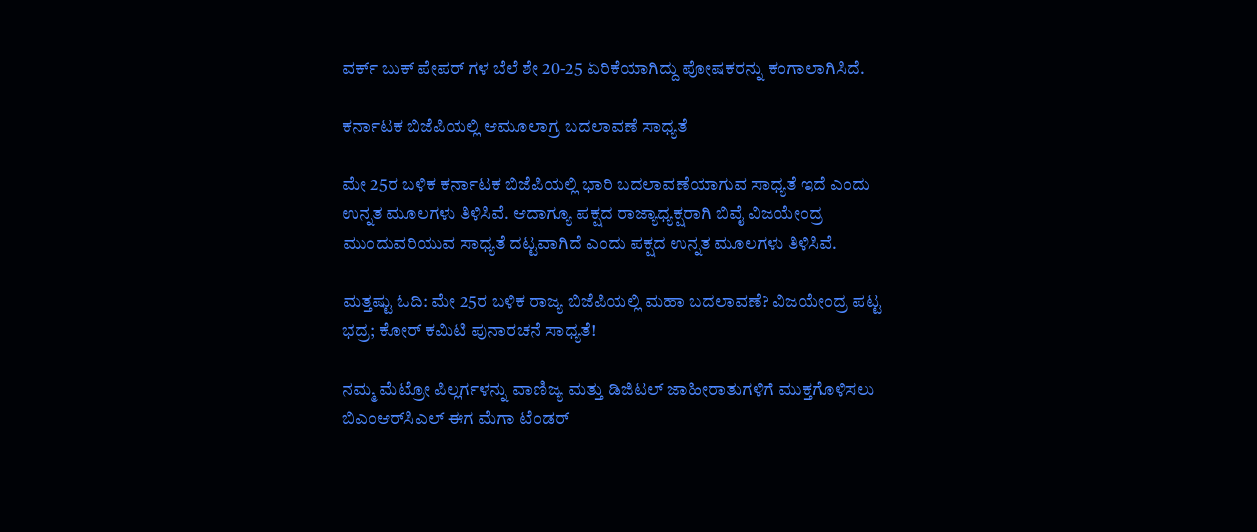ವರ್ಕ್ ಬುಕ್ ಪೇಪರ್ ಗಳ ಬೆಲೆ ಶೇ 20-25 ಏರಿಕೆಯಾಗಿದ್ದು ಪೋಷಕರನ್ನು ಕಂಗಾಲಾಗಿಸಿದೆ.

ಕರ್ನಾಟಕ ಬಿಜೆಪಿಯಲ್ಲಿ ಆಮೂಲಾಗ್ರ ಬದಲಾವಣೆ ಸಾಧ್ಯತೆ

ಮೇ 25ರ ಬಳಿಕ ಕರ್ನಾಟಕ ಬಿಜೆಪಿಯಲ್ಲಿ ಭಾರಿ ಬದಲಾವಣೆಯಾಗುವ ಸಾಧ್ಯತೆ ಇದೆ ಎಂದು ಉನ್ನತ ಮೂಲಗಳು ತಿಳಿಸಿವೆ. ಆದಾಗ್ಯೂ ಪಕ್ಷದ ರಾಜ್ಯಾಧ್ಯಕ್ಷರಾಗಿ ಬಿವೈ ವಿಜಯೇಂದ್ರ ಮುಂದುವರಿಯುವ ಸಾಧ್ಯತೆ ದಟ್ಟವಾಗಿದೆ ಎಂದು ಪಕ್ಷದ ಉನ್ನತ ಮೂಲಗಳು ತಿಳಿಸಿವೆ.

ಮತ್ತಷ್ಟು ಓದಿ: ಮೇ 25ರ ಬಳಿಕ ರಾಜ್ಯ ಬಿಜೆಪಿಯಲ್ಲಿ ಮಹಾ ಬದಲಾವಣೆ? ವಿಜಯೇಂದ್ರ ಪಟ್ಟ ಭದ್ರ; ಕೋರ್ ಕಮಿಟಿ ಪುನಾರಚನೆ ಸಾಧ್ಯತೆ!

ನಮ್ಮ ಮೆಟ್ರೋ ಪಿಲ್ಲರ್ಗಳನ್ನು ವಾಣಿಜ್ಯ ಮತ್ತು ಡಿಜಿಟಲ್ ಜಾಹೀರಾತುಗಳಿಗೆ ಮುಕ್ತಗೊಳಿಸಲು ಬಿಎಂಆರ್‌ಸಿಎಲ್ ಈಗ ಮೆಗಾ ಟೆಂಡರ್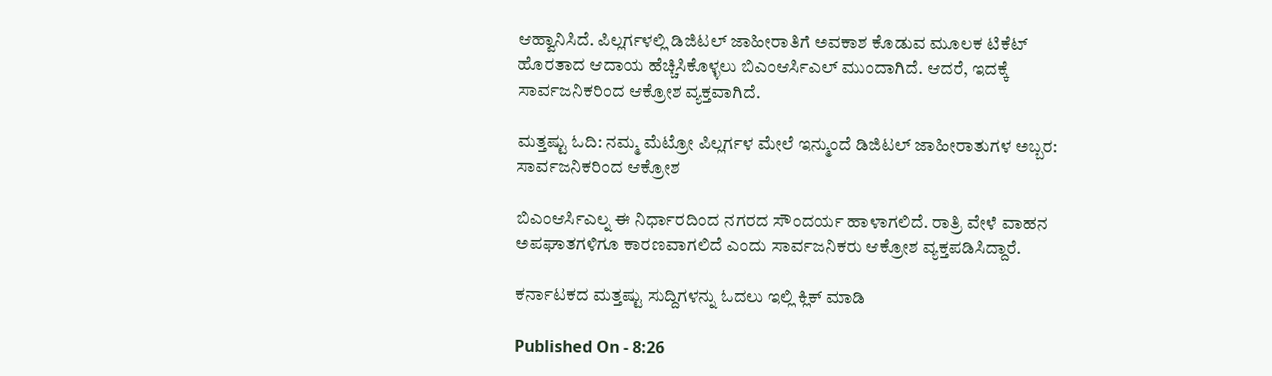ಆಹ್ವಾನಿಸಿದೆ. ಪಿಲ್ಲರ್ಗಳಲ್ಲಿ ಡಿಜಿಟಲ್ ಜಾಹೀರಾತಿಗೆ ಅವಕಾಶ ಕೊಡುವ ಮೂಲಕ ಟಿಕೆಟ್ ಹೊರತಾದ ಆದಾಯ ಹೆಚ್ಚಿಸಿಕೊಳ್ಳಲು ಬಿಎಂಆರ್ಸಿಎಲ್ ಮುಂದಾಗಿದೆ. ಆದರೆ, ಇದಕ್ಕೆ ಸಾರ್ವಜನಿಕರಿಂದ ಆಕ್ರೋಶ ವ್ಯಕ್ತವಾಗಿದೆ.

ಮತ್ತಷ್ಟು ಓದಿ: ನಮ್ಮ ಮೆಟ್ರೋ ಪಿಲ್ಲರ್ಗಳ ಮೇಲೆ ಇನ್ಮುಂದೆ ಡಿಜಿಟಲ್ ಜಾಹೀರಾತುಗಳ ಅಬ್ಬರ: ಸಾರ್ವಜನಿಕರಿಂದ ಆಕ್ರೋಶ

ಬಿಎಂಆರ್ಸಿಎಲ್ನ ಈ ನಿರ್ಧಾರದಿಂದ ನಗರದ ಸೌಂದರ್ಯ ಹಾಳಾಗಲಿದೆ. ರಾತ್ರಿ ವೇಳೆ ವಾಹನ ಅಪಘಾತಗಳಿಗೂ ಕಾರಣವಾಗಲಿದೆ ಎಂದು ಸಾರ್ವಜನಿಕರು ಆಕ್ರೋಶ ವ್ಯಕ್ತಪಡಿಸಿದ್ದಾರೆ.

ಕರ್ನಾಟಕದ ಮತ್ತಷ್ಟು ಸುದ್ದಿಗಳನ್ನು ಓದಲು ಇಲ್ಲಿ ಕ್ಲಿಕ್ ಮಾಡಿ

Published On - 8:26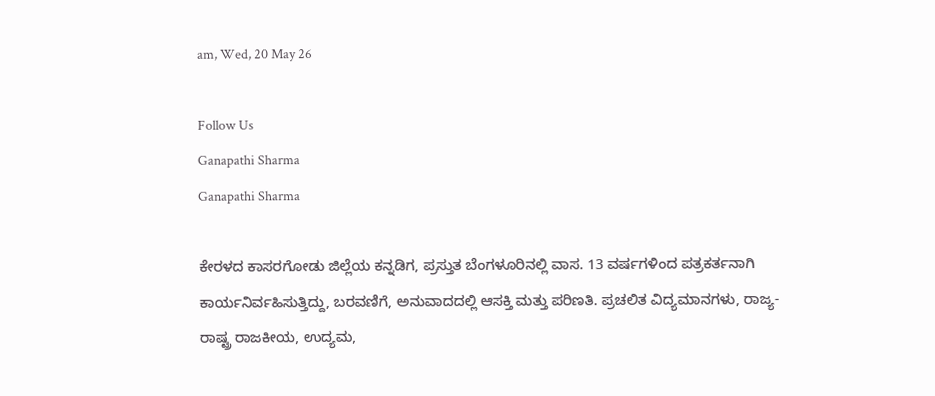am, Wed, 20 May 26

Follow Us
Ganapathi Sharma
Ganapathi Sharma

ಕೇರಳದ ಕಾಸರಗೋಡು ಜಿಲ್ಲೆಯ ಕನ್ನಡಿಗ, ಪ್ರಸ್ತುತ ಬೆಂಗಳೂರಿನಲ್ಲಿ ವಾಸ. 13 ವರ್ಷಗಳಿಂದ ಪತ್ರಕರ್ತನಾಗಿ ಕಾರ್ಯನಿರ್ವಹಿಸುತ್ತಿದ್ದು, ಬರವಣಿಗೆ, ಅನುವಾದದಲ್ಲಿ ಆಸಕ್ತಿ ಮತ್ತು ಪರಿಣತಿ. ಪ್ರಚಲಿತ ವಿದ್ಯಮಾನಗಳು, ರಾಜ್ಯ-ರಾಷ್ಟ್ರ ರಾಜಕೀಯ, ಉದ್ಯಮ,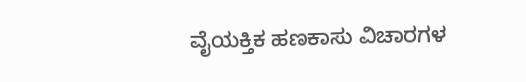ವೈಯಕ್ತಿಕ ಹಣಕಾಸು ವಿಚಾರಗಳ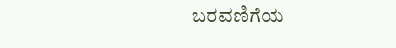ಬರವಣಿಗೆಯ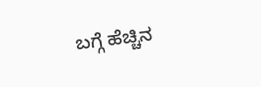ಬಗ್ಗೆ ಹೆಚ್ಚಿನ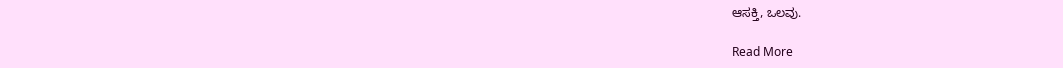ಆಸಕ್ತಿ, ಒಲವು.

Read More